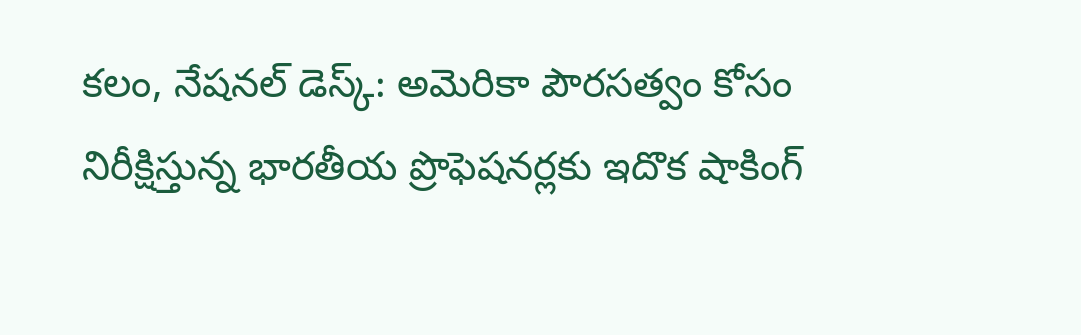కలం, నేషనల్ డెస్క్: అమెరికా పౌరసత్వం కోసం నిరీక్షిస్తున్న భారతీయ ప్రొఫెషనర్లకు ఇదొక షాకింగ్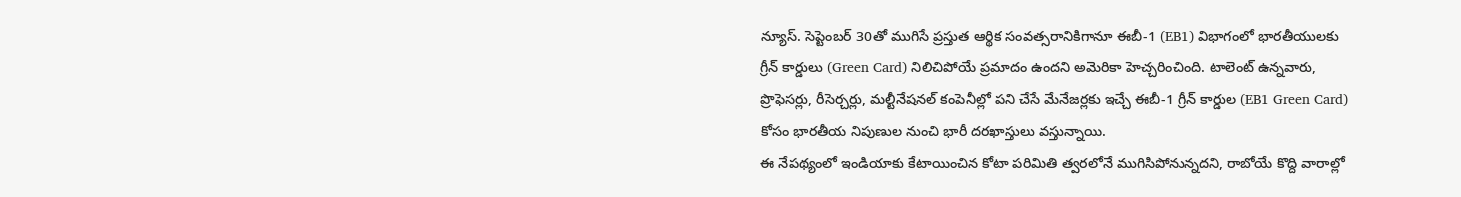న్యూస్. సెప్టెంబర్ 30తో ముగిసే ప్రస్తుత ఆర్థిక సంవత్సరానికిగానూ ఈబీ-1 (EB1) విభాగంలో భారతీయులకు గ్రీన్ కార్డులు (Green Card) నిలిచిపోయే ప్రమాదం ఉందని అమెరికా హెచ్చరించింది. టాలెంట్ ఉన్నవారు, ప్రొఫెసర్లు, రీసెర్చర్లు, మల్టీనేషనల్ కంపెనీల్లో పని చేసే మేనేజర్లకు ఇచ్చే ఈబీ-1 గ్రీన్ కార్డుల (EB1 Green Card) కోసం భారతీయ నిపుణుల నుంచి భారీ దరఖాస్తులు వస్తున్నాయి.
ఈ నేపథ్యంలో ఇండియాకు కేటాయించిన కోటా పరిమితి త్వరలోనే ముగిసిపోనున్నదని, రాబోయే కొద్ది వారాల్లో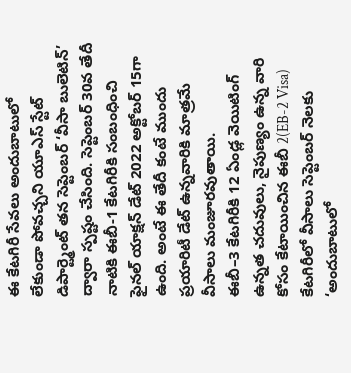ఈ కేటగిరీ సేవలు అందుబాటులో లేకుండా పోవచ్చని యూఎస్ స్టేట్ డిపార్ట్మెంట్ తన సెప్టెంబర్ ‘వీసా బులెటిన్’ ద్వారా స్పష్టం చేసింది. సెప్టెంబర్ 30వ తేదీ నాటికి ఈబీ-1 కేటగిరీకి సంబంధించి ఫైనల్ యాక్షన్ డేట్ 2022 అక్టోబర్ 15గా ఉంది. అంటే ఈ తేదీ కంటే ముందు ప్రయారిటీ డేట్ ఉన్నవారికి మాత్రమే వీసాలు మంజూరవుతాయి.
ఈబీ–3 కేటగిరీకి 12 ఏండ్ల వెయిటింగ్
ఉన్నత చదువులు, నైపుణ్యం ఉన్న వారి కోసం కేటాయించిన ఈబీ 2(EB-2 Visa) కేటగిరీలో వీసాలు సెప్టెంబర్ నెలకు ‘అందుబాటులో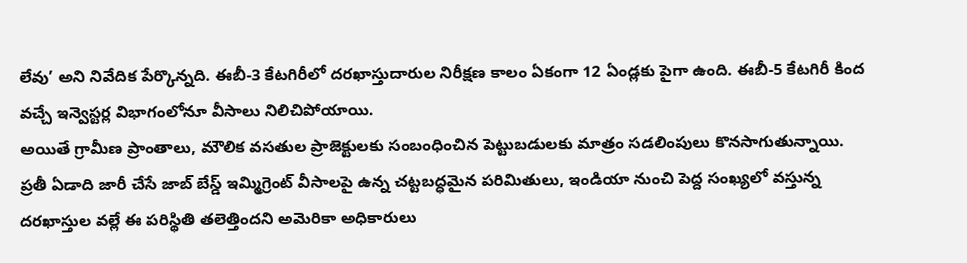లేవు’ అని నివేదిక పేర్కొన్నది. ఈబీ-3 కేటగిరీలో దరఖాస్తుదారుల నిరీక్షణ కాలం ఏకంగా 12 ఏండ్లకు పైగా ఉంది. ఈబీ-5 కేటగిరీ కింద వచ్చే ఇన్వెస్టర్ల విభాగంలోనూ వీసాలు నిలిచిపోయాయి.
అయితే గ్రామీణ ప్రాంతాలు, మౌలిక వసతుల ప్రాజెక్టులకు సంబంధించిన పెట్టుబడులకు మాత్రం సడలింపులు కొనసాగుతున్నాయి. ప్రతీ ఏడాది జారీ చేసే జాబ్ బేస్డ్ ఇమ్మిగ్రెంట్ వీసాలపై ఉన్న చట్టబద్ధమైన పరిమితులు, ఇండియా నుంచి పెద్ద సంఖ్యలో వస్తున్న దరఖాస్తుల వల్లే ఈ పరిస్థితి తలెత్తిందని అమెరికా అధికారులు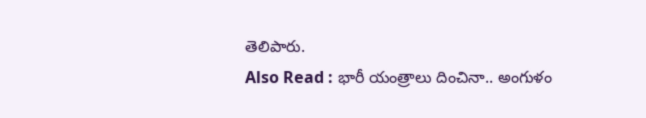తెలిపారు.
Also Read : భారీ యంత్రాలు దించినా.. అంగుళం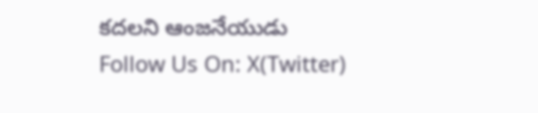కదలని ఆంజనేయుడు
Follow Us On: X(Twitter)